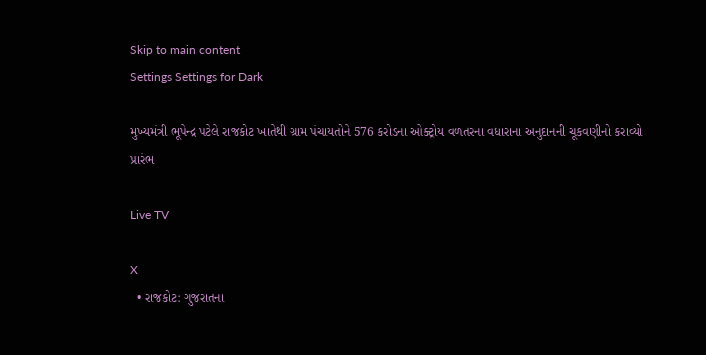Skip to main content
Settings Settings for Dark

મુખ્યમંત્રી ભૂપેન્દ્ર પટેલે રાજકોટ ખાતેથી ગ્રામ પંચાયતોને 576 કરોડના ઓક્ટ્રોય વળતરના વધારાના અનુદાનની ચૂકવણીનો કરાવ્યો પ્રારંભ

Live TV

X
  • રાજકોટ: ગુજરાતના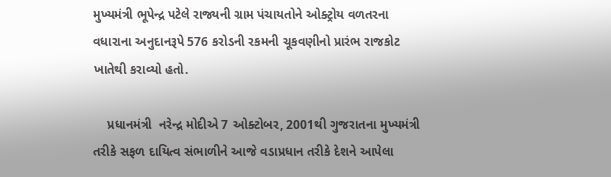મુખ્યમંત્રી ભૂપેન્દ્ર પટેલે રાજ્યની ગ્રામ પંચાયતોને ઓક્ટ્રોય વળતરના વધારાના અનુદાનરૂપે 576 કરોડની રકમની ચૂકવણીનો પ્રારંભ રાજકોટ ખાતેથી કરાવ્યો હતો.

    પ્રધાનમંત્રી  નરેન્દ્ર મોદીએ 7 ઓક્ટોબર, 2001થી ગુજરાતના મુખ્યમંત્રી તરીકે સફળ દાયિત્વ સંભાળીને આજે વડાપ્રધાન તરીકે દેશને આપેલા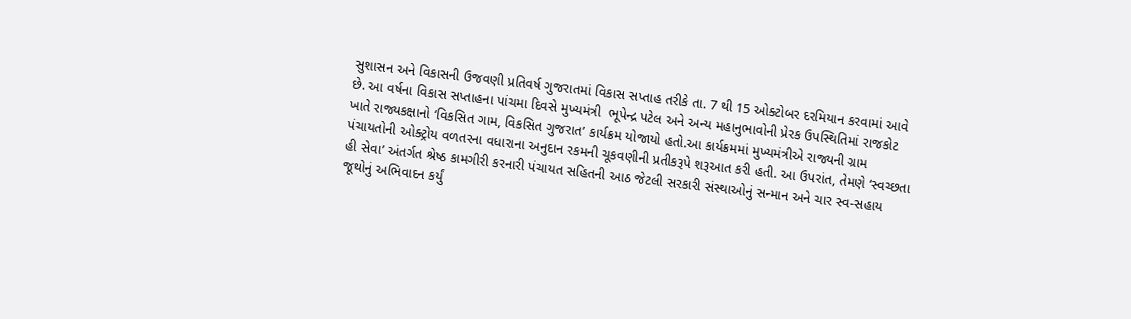સુશાસન અને વિકાસની ઉજવણી પ્રતિવર્ષ ગુજરાતમાં વિકાસ સપ્તાહ તરીકે તા. 7 થી 15 ઓક્ટોબર દરમિયાન કરવામાં આવે છે. આ વર્ષના વિકાસ સપ્તાહના પાંચમા દિવસે મુખ્યમંત્રી  ભૂપેન્દ્ર પટેલ અને અન્ય મહાનુભાવોની પ્રેરક ઉપસ્થિતિમાં રાજકોટ ખાતે રાજ્યકક્ષાનો ‘વિકસિત ગામ, વિકસિત ગુજરાત’ કાર્યક્રમ યોજાયો હતો.આ કાર્યક્રમમાં મુખ્યમંત્રીએ રાજ્યની ગ્રામ પંચાયતોની ઓક્ટ્રોય વળતરના વધારાના અનુદાન રકમની ચૂકવણીની પ્રતીકરૂપે શરૂઆત કરી હતી. આ ઉપરાંત, તેમણે ‘સ્વચ્છતા હી સેવા’ અંતર્ગત શ્રેષ્ઠ કામગીરી કરનારી પંચાયત સહિતની આઠ જેટલી સરકારી સંસ્થાઓનું સન્માન અને ચાર સ્વ-સહાય જૂથોનું અભિવાદન કર્યું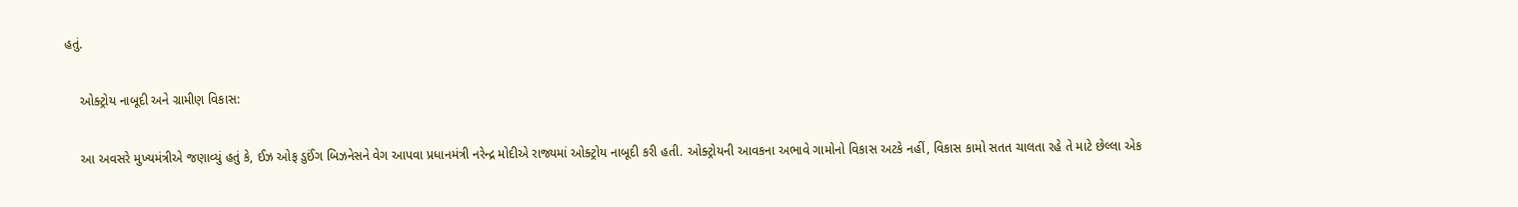હતું.

    ઓક્ટ્રોય નાબૂદી અને ગ્રામીણ વિકાસ:

    આ અવસરે મુખ્યમંત્રીએ જણાવ્યું હતું કે, ઈઝ ઓફ ડુઈંગ બિઝનેસને વેગ આપવા પ્રધાનમંત્રી નરેન્દ્ર મોદીએ રાજ્યમાં ઓક્ટ્રોય નાબૂદી કરી હતી. ઓક્ટ્રોયની આવકના અભાવે ગામોનો વિકાસ અટકે નહીં, વિકાસ કામો સતત ચાલતા રહે તે માટે છેલ્લા એક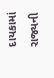દાયકામાં રાજ્યની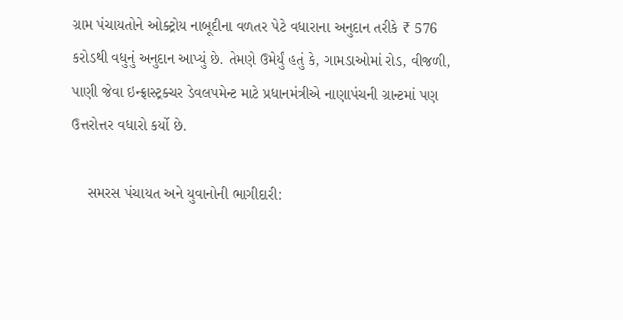ગ્રામ પંચાયતોને ઓક્ટ્રોય નાબૂદીના વળતર પેટે વધારાના અનુદાન તરીકે ₹ 576 કરોડથી વધુનું અનુદાન આપ્યું છે. તેમણે ઉમેર્યું હતું કે, ગામડાઓમાં રોડ, વીજળી, પાણી જેવા ઇન્ફ્રાસ્ટ્રક્ચર ડેવલપમેન્ટ માટે પ્રધાનમંત્રીએ નાણાપંચની ગ્રાન્ટમાં પણ ઉત્તરોત્તર વધારો કર્યો છે.

    સમરસ પંચાયત અને યુવાનોની ભાગીદારી: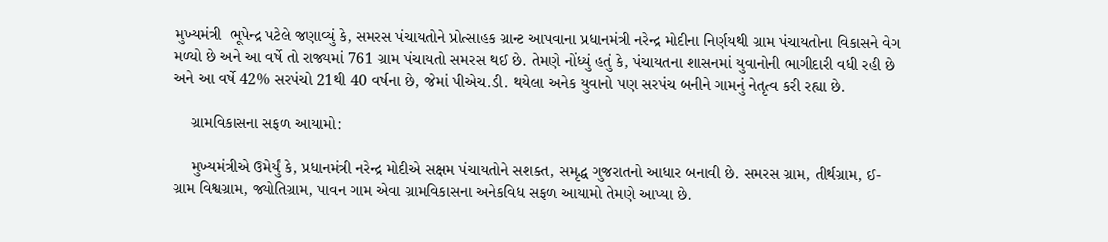મુખ્યમંત્રી  ભૂપેન્દ્ર પટેલે જણાવ્યું કે, સમરસ પંચાયતોને પ્રોત્સાહક ગ્રાન્ટ આપવાના પ્રધાનમંત્રી નરેન્દ્ર મોદીના નિર્ણયથી ગ્રામ પંચાયતોના વિકાસને વેગ મળ્યો છે અને આ વર્ષે તો રાજ્યમાં 761 ગ્રામ પંચાયતો સમરસ થઈ છે. તેમણે નોંધ્યું હતું કે, પંચાયતના શાસનમાં યુવાનોની ભાગીદારી વધી રહી છે અને આ વર્ષે 42% સરપંચો 21થી 40 વર્ષના છે, જેમાં પીએચ.ડી. થયેલા અનેક યુવાનો પણ સરપંચ બનીને ગામનું નેતૃત્વ કરી રહ્યા છે.

    ગ્રામવિકાસના સફળ આયામો:

    મુખ્યમંત્રીએ ઉમેર્યું કે, પ્રધાનમંત્રી નરેન્દ્ર મોદીએ સક્ષમ પંચાયતોને સશક્ત, સમૃદ્ધ ગુજરાતનો આધાર બનાવી છે. સમરસ ગ્રામ, તીર્થગ્રામ, ઈ-ગ્રામ વિશ્વગ્રામ, જ્યોતિગ્રામ, પાવન ગામ એવા ગ્રામવિકાસના અનેકવિધ સફળ આયામો તેમણે આપ્યા છે.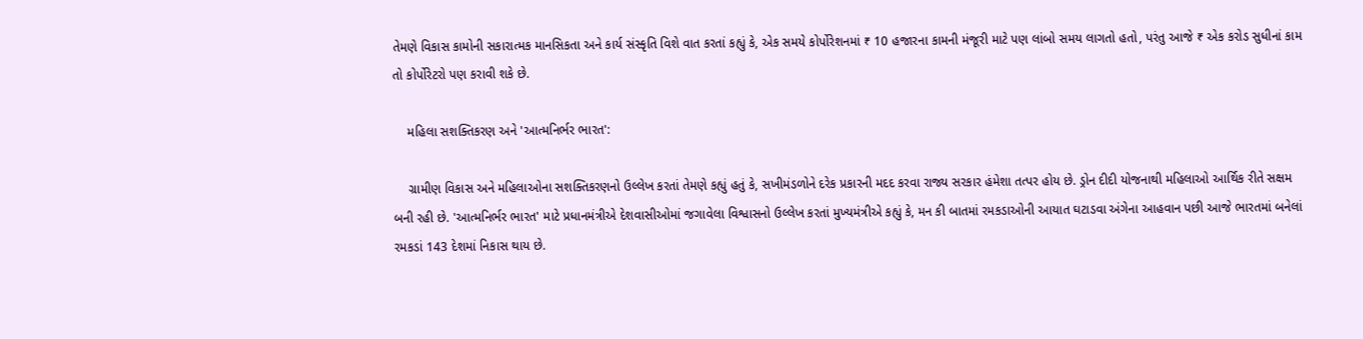તેમણે વિકાસ કામોની સકારાત્મક માનસિકતા અને કાર્ય સંસ્કૃતિ વિશે વાત કરતાં કહ્યું કે, એક સમયે કોર્પોરેશનમાં ₹ 10 હજારના કામની મંજૂરી માટે પણ લાંબો સમય લાગતો હતો, પરંતુ આજે ₹ એક કરોડ સુધીનાં કામ તો કોર્પોરેટરો પણ કરાવી શકે છે.

    મહિલા સશક્તિકરણ અને 'આત્મનિર્ભર ભારત':

    ગ્રામીણ વિકાસ અને મહિલાઓના સશક્તિકરણનો ઉલ્લેખ કરતાં તેમણે કહ્યું હતું કે, સખીમંડળોને દરેક પ્રકારની મદદ કરવા રાજ્ય સરકાર હંમેશા તત્પર હોય છે. ડ્રોન દીદી યોજનાથી મહિલાઓ આર્થિક રીતે સક્ષમ બની રહી છે. 'આત્મનિર્ભર ભારત' માટે પ્રધાનમંત્રીએ દેશવાસીઓમાં જગાવેલા વિશ્વાસનો ઉલ્લેખ કરતાં મુખ્યમંત્રીએ કહ્યું કે, મન કી બાતમાં રમકડાઓની આયાત ઘટાડવા અંગેના આહવાન પછી આજે ભારતમાં બનેલાં રમકડાં 143 દેશમાં નિકાસ થાય છે.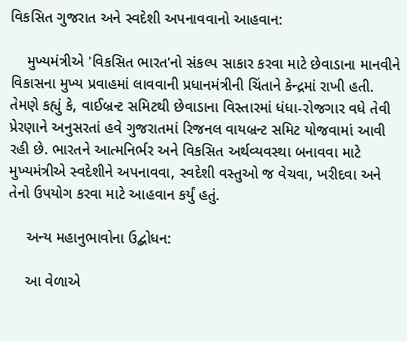વિકસિત ગુજરાત અને સ્વદેશી અપનાવવાનો આહવાન:

    મુખ્યમંત્રીએ 'વિકસિત ભારત'નો સંકલ્પ સાકાર કરવા માટે છેવાડાના માનવીને વિકાસના મુખ્ય પ્રવાહમાં લાવવાની પ્રધાનમંત્રીની ચિંતાને કેન્દ્રમાં રાખી હતી. તેમણે કહ્યું કે, વાઈબ્રન્ટ સમિટથી છેવાડાના વિસ્તારમાં ધંધા-રોજગાર વધે તેવી પ્રેરણાને અનુસરતાં હવે ગુજરાતમાં રિજનલ વાયબ્રન્ટ સમિટ યોજવામાં આવી રહી છે. ભારતને આત્મનિર્ભર અને વિકસિત અર્થવ્યવસ્થા બનાવવા માટે મુખ્યમંત્રીએ સ્વદેશીને અપનાવવા, સ્વદેશી વસ્તુઓ જ વેચવા, ખરીદવા અને તેનો ઉપયોગ કરવા માટે આહવાન કર્યું હતું.

    અન્ય મહાનુભાવોના ઉદ્બોધન:

    આ વેળાએ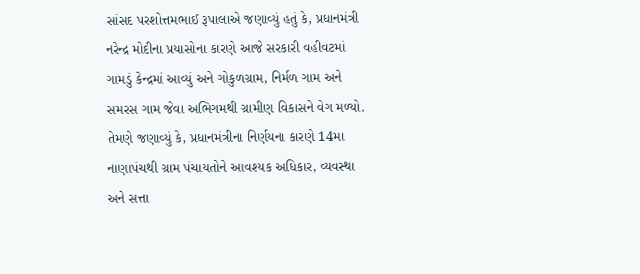સાંસદ પરશોત્તમભાઈ રૂપાલાએ જણાવ્યું હતું કે, પ્રધાનમંત્રી નરેન્દ્ર મોદીના પ્રયાસોના કારણે આજે સરકારી વહીવટમાં ગામડું કેન્દ્રમાં આવ્યું અને ગોકુળગ્રામ, નિર્મળ ગામ અને સમરસ ગામ જેવા અભિગમથી ગ્રામીણ વિકાસને વેગ મળ્યો. તેમણે જણાવ્યું કે, પ્રધાનમંત્રીના નિર્ણયના કારણે 14મા નાણાપંચથી ગ્રામ પંચાયતોને આવશ્યક અધિકાર, વ્યવસ્થા અને સત્તા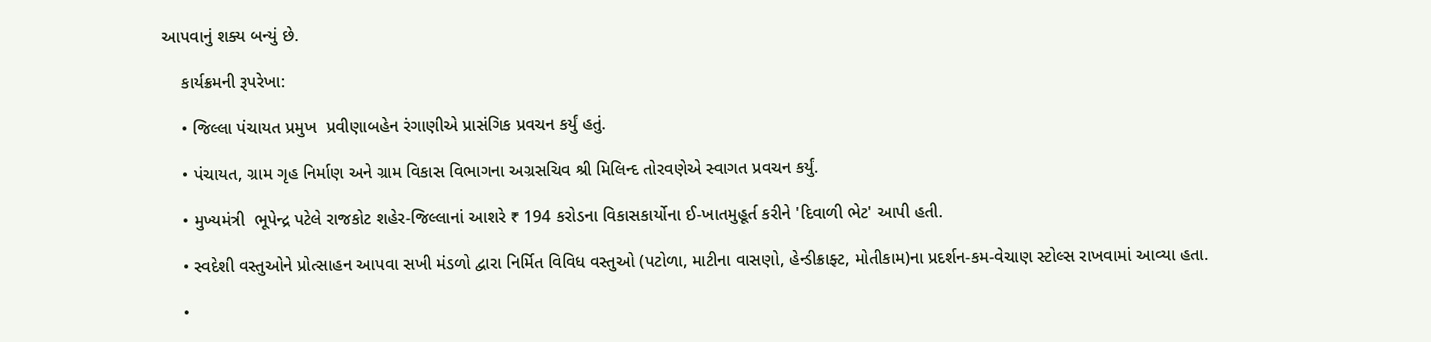આપવાનું શક્ય બન્યું છે.

    કાર્યક્રમની રૂપરેખા:

    • જિલ્લા પંચાયત પ્રમુખ  પ્રવીણાબહેન રંગાણીએ પ્રાસંગિક પ્રવચન કર્યું હતું.

    • પંચાયત, ગ્રામ ગૃહ નિર્માણ અને ગ્રામ વિકાસ વિભાગના અગ્રસચિવ શ્રી મિલિન્દ તોરવણેએ સ્વાગત પ્રવચન કર્યું.

    • મુખ્યમંત્રી  ભૂપેન્દ્ર પટેલે રાજકોટ શહેર-જિલ્લાનાં આશરે ₹ 194 કરોડના વિકાસકાર્યોના ઈ-ખાતમુહૂર્ત કરીને 'દિવાળી ભેટ' આપી હતી.

    • સ્વદેશી વસ્તુઓને પ્રોત્સાહન આપવા સખી મંડળો દ્વારા નિર્મિત વિવિધ વસ્તુઓ (પટોળા, માટીના વાસણો, હેન્ડીક્રાફ્ટ, મોતીકામ)ના પ્રદર્શન-કમ-વેચાણ સ્ટોલ્સ રાખવામાં આવ્યા હતા.

    •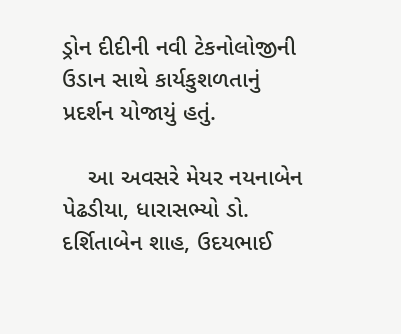ડ્રોન દીદીની નવી ટેકનોલોજીની ઉડાન સાથે કાર્યકુશળતાનું પ્રદર્શન યોજાયું હતું.

    આ અવસરે મેયર નયનાબેન પેઢડીયા, ધારાસભ્યો ડો. દર્શિતાબેન શાહ, ઉદયભાઈ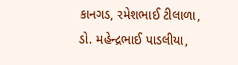કાનગડ, રમેશભાઈ ટીલાળા, ડો. મહેન્દ્રભાઈ પાડલીયા,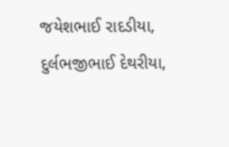જયેશભાઈ રાદડીયા, દુર્લભજીભાઈ દેથરીયા,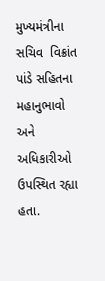મુખ્યમંત્રીના સચિવ  વિક્રાંત પાંડે સહિતના મહાનુભાવો અને અધિકારીઓ ઉપસ્થિત રહ્યા હતા.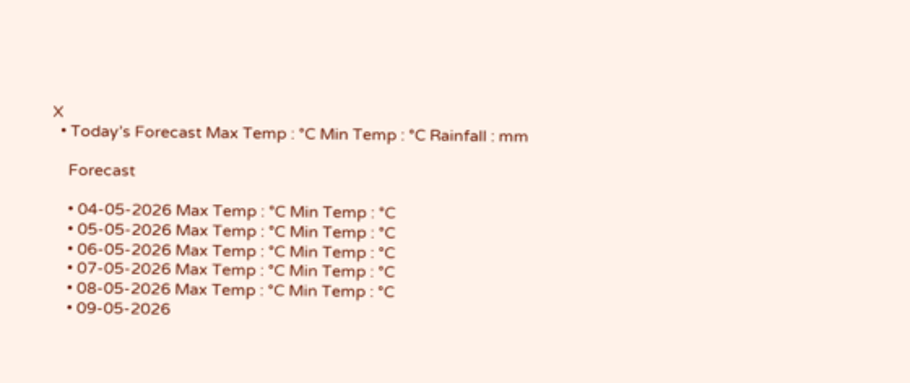X
  • Today’s Forecast Max Temp : °C Min Temp : °C Rainfall : mm

    Forecast

    • 04-05-2026 Max Temp : °C Min Temp : °C
    • 05-05-2026 Max Temp : °C Min Temp : °C
    • 06-05-2026 Max Temp : °C Min Temp : °C
    • 07-05-2026 Max Temp : °C Min Temp : °C
    • 08-05-2026 Max Temp : °C Min Temp : °C
    • 09-05-2026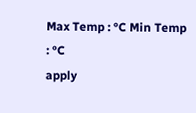Max Temp : °C Min Temp : °C
apply